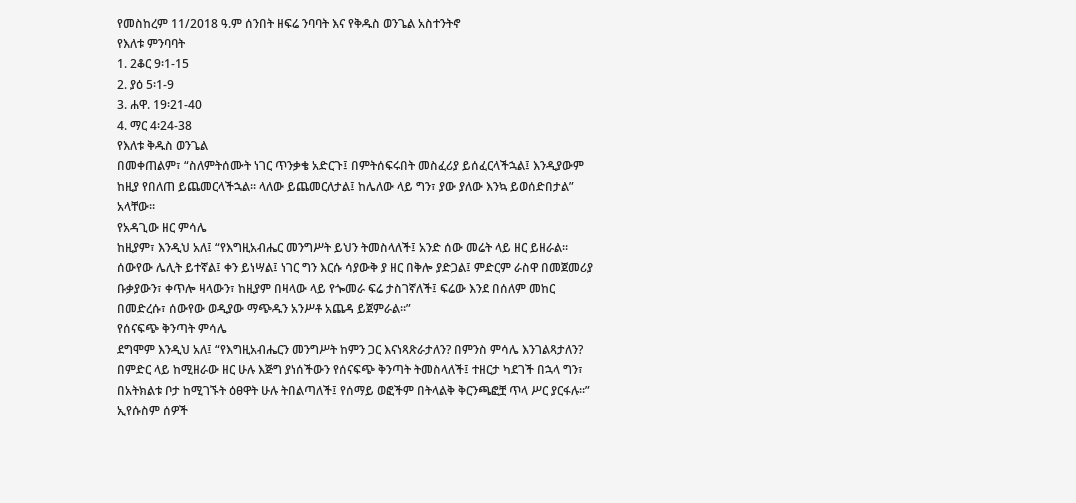የመስከረም 11/2018 ዓ.ም ሰንበት ዘፍሬ ንባባት እና የቅዱስ ወንጌል አስተንትኖ
የእለቱ ምንባባት
1. 2ቆር 9፡1-15
2. ያዕ 5፡1-9
3. ሐዋ. 19፡21-40
4. ማር 4፡24-38
የእለቱ ቅዱስ ወንጌል
በመቀጠልም፣ “ስለምትሰሙት ነገር ጥንቃቄ አድርጉ፤ በምትሰፍሩበት መስፈሪያ ይሰፈርላችኋል፤ እንዲያውም ከዚያ የበለጠ ይጨመርላችኋል። ላለው ይጨመርለታል፤ ከሌለው ላይ ግን፣ ያው ያለው እንኳ ይወሰድበታል” አላቸው።
የአዳጊው ዘር ምሳሌ
ከዚያም፣ እንዲህ አለ፤ “የእግዚአብሔር መንግሥት ይህን ትመስላለች፤ አንድ ሰው መሬት ላይ ዘር ይዘራል። ሰውየው ሌሊት ይተኛል፤ ቀን ይነሣል፤ ነገር ግን እርሱ ሳያውቅ ያ ዘር በቅሎ ያድጋል፤ ምድርም ራስዋ በመጀመሪያ ቡቃያውን፣ ቀጥሎ ዛላውን፣ ከዚያም በዛላው ላይ የጐመራ ፍሬ ታስገኛለች፤ ፍሬው እንደ በሰለም መከር በመድረሱ፣ ሰውየው ወዲያው ማጭዱን አንሥቶ አጨዳ ይጀምራል።”
የሰናፍጭ ቅንጣት ምሳሌ
ደግሞም እንዲህ አለ፤ “የእግዚአብሔርን መንግሥት ከምን ጋር እናነጻጽራታለን? በምንስ ምሳሌ እንገልጻታለን? በምድር ላይ ከሚዘራው ዘር ሁሉ እጅግ ያነሰችውን የሰናፍጭ ቅንጣት ትመስላለች፤ ተዘርታ ካደገች በኋላ ግን፣ በአትክልቱ ቦታ ከሚገኙት ዕፀዋት ሁሉ ትበልጣለች፤ የሰማይ ወፎችም በትላልቅ ቅርንጫፎቿ ጥላ ሥር ያርፋሉ።”
ኢየሱስም ሰዎች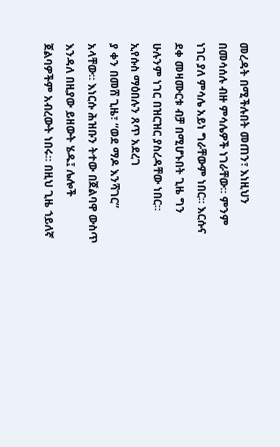መረዳት በሚችሉበት መጠን፣ እነዚህን በመሳሰሉ ብዙ ምሳሌዎች ነገራቸው። ምንም ነገር ያለ ምሳሌ አይነ ግራቸውም ነበር። እርሱና ደቀ መዛሙርቱ ብቻ በሚሆኑበት ጊዜ ግን ሁሉንም ነገር በዝርዝር ያስረዳቸው ነበር።
ኢየሱስ ማዕበሉን ጸጥ አደረገ
ያ ቀን በመሸ ጊዜ፣ “ወደ ማዶ እንሻገር” አላቸው። እነርሱ ሕዝቡን ትተው በጀልባዋ ውስጥ እንዳለ በዚያው ይዘውት ሄዱ፤ ሌሎች ጀልባዎችም አብረውት ነበሩ። በዚህ ጊዜ ኀይለኛ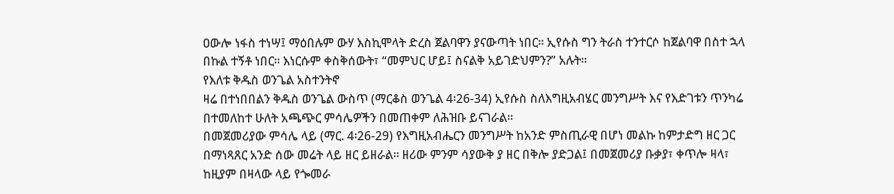ዐውሎ ነፋስ ተነሣ፤ ማዕበሉም ውሃ እስኪሞላት ድረስ ጀልባዋን ያናውጣት ነበር። ኢየሱስ ግን ትራስ ተንተርሶ ከጀልባዋ በስተ ኋላ በኩል ተኝቶ ነበር። እነርሱም ቀስቅሰውት፣ “መምህር ሆይ፤ ስናልቅ አይገድህምን?” አሉት።
የእለቱ ቅዱስ ወንጌል አስተንትኖ
ዛሬ በተነበበልን ቅዱስ ወንጌል ውስጥ (ማርቆስ ወንጌል 4፡26-34) ኢየሱስ ስለእግዚአብሄር መንግሥት እና የእድገቱን ጥንካሬ በተመለከተ ሁለት አጫጭር ምሳሌዎችን በመጠቀም ለሕዝቡ ይናገራል።
በመጀመሪያው ምሳሌ ላይ (ማር. 4፡26-29) የእግዚአብሔርን መንግሥት ከአንድ ምስጢራዊ በሆነ መልኩ ከምታድግ ዘር ጋር በማነጻጸር አንድ ሰው መሬት ላይ ዘር ይዘራል። ዘሪው ምንም ሳያውቅ ያ ዘር በቅሎ ያድጋል፤ በመጀመሪያ ቡቃያ፣ ቀጥሎ ዛላ፣ ከዚያም በዛላው ላይ የጐመራ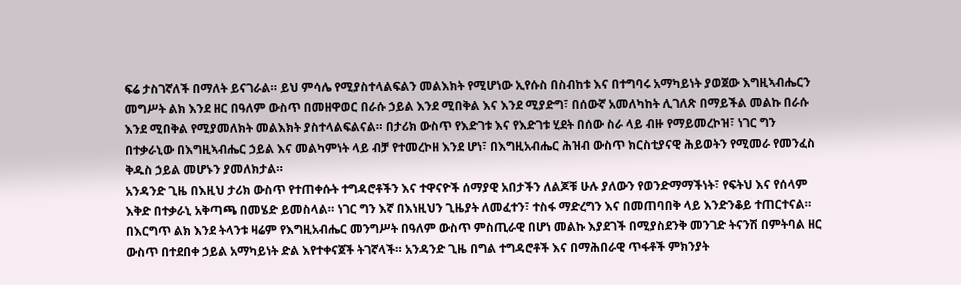ፍሬ ታስገኛለች በማለት ይናገራል። ይህ ምሳሌ የሚያስተላልፍልን መልእክት የሚሆነው ኢየሱስ በስብከቱ እና በተግባሩ አማካይነት ያወጀው እግዚኣብሔርን መግሥት ልክ እንደ ዘር በዓለም ውስጥ በመዘዋወር በራሱ ኃይል እንደ ሚበቅል እና እንደ ሚያድግ፣ በሰውኛ አመለካከት ሊገለጽ በማይችል መልኩ በራሱ እንደ ሚበቅል የሚያመለክት መልእክት ያስተላልፍልናል። በታሪክ ውስጥ የእድገቱ እና የእድገቱ ሂደት በሰው ስራ ላይ ብዙ የማይመረኮዝ፣ ነገር ግን በተቃራኒው በእግዚኣብሔር ኃይል እና መልካምነት ላይ ብቻ የተመረኮዘ እንደ ሆነ፣ በእግዚአብሔር ሕዝብ ውስጥ ክርስቲያናዊ ሕይወትን የሚመራ የመንፈስ ቅዱስ ኃይል መሆኑን ያመለክታል።
አንዳንድ ጊዜ በእዚህ ታሪክ ውስጥ የተጠቀሱት ተግዳሮቶችን እና ተዋናዮች ሰማያዊ አበታችን ለልጆቹ ሁሉ ያለውን የወንድማማችነት፣ የፍትህ እና የሰላም እቅድ በተቃራኒ አቅጣጫ በመሄድ ይመስላል። ነገር ግን እኛ በእነዚህን ጊዜያት ለመፈተን፣ ተስፋ ማድረግን እና በመጠባበቅ ላይ እንድንቆይ ተጠርተናል። በእርግጥ ልክ እንደ ትላንቱ ዛሬም የእግዚአብሔር መንግሥት በዓለም ውስጥ ምስጢራዊ በሆነ መልኩ እያደገች በሚያስደንቅ መንገድ ትናንሽ በምትባል ዘር ውስጥ በተደበቀ ኃይል አማካይነት ድል እየተቀናጀች ትገኛላች። አንዳንድ ጊዜ በግል ተግዳሮቶች እና በማሕበራዊ ጥፋቶች ምክንያት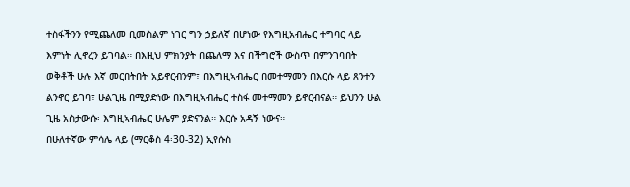ተስፋችንን የሚጨለመ ቢመስልም ነገር ግን ኃይለኛ በሆነው የእግዚአብሔር ተግባር ላይ እምነት ሊኖረን ይገባል። በእዚህ ምክንያት በጨለማ እና በችግሮች ውስጥ በምንገባበት ወቅቶች ሁሉ እኛ መርበትበት አይኖርብንም፣ በእግዚኣብሔር በመተማመን በእርሱ ላይ ጸንተን ልንኖር ይገባ፣ ሁልጊዜ በሚያድነው በእግዚኣብሔር ተስፋ መተማመን ይኖርብናል። ይህንን ሁል ጊዜ አስታውሱ፡ እግዚኣብሔር ሁሌም ያድናንል። እርሱ አዳኝ ነውና።
በሁለተኛው ምሳሌ ላይ (ማርቆስ 4፡30-32) ኢየሱስ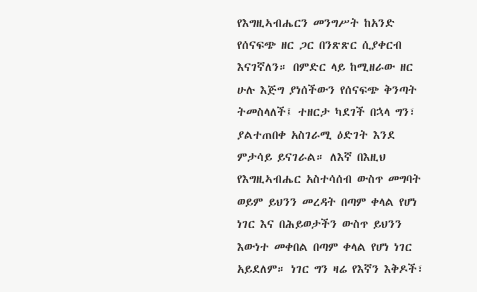የእግዚኣብሔርን መንግሥት ከአንድ የሰናፍጭ ዘር ጋር በንጽጽር ሲያቀርብ እናገኛለን። በምድር ላይ ከሚዘራው ዘር ሁሉ እጅግ ያነሰችውን የሰናፍጭ ቅንጣት ትመስላለች፤ ተዘርታ ካደገች በኋላ ግን፣ ያልተጠበቀ አስገራሚ ዕድገት እንደ ምታሳይ ይናገራል። ለእኛ በእዚህ የእግዚኣብሔር አስተሳሰብ ውስጥ መግባት ወይም ይህንን መረዳት በጣም ቀላል የሆነ ነገር እና በሕይወታችን ውስጥ ይህንን እውነተ መቀበል በጣም ቀላል የሆነ ነገር አይደለም። ነገር ግን ዛሬ የእኛን እቅዶች፣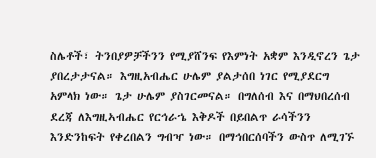ስሌቶች፣ ትንበያዎቻችንን የሚያሸንፍ የእምነት አቋም እንዲኖረን ጌታ ያበረታታናል። እግዚአብሔር ሁሌም ያልታሰበ ነገር የሚያደርግ አምላክ ነው። ጌታ ሁሌም ያስገርመናል። በግለሰብ እና በማህበረሰብ ደረጃ ለእግዚኣብሔር የርኅራኄ እቅዶች በይበልጥ ራሳችንን እንድንከፍት የቀረበልን ግብዣ ነው። በማኅበርሰባችን ውስጥ ለሚገኙ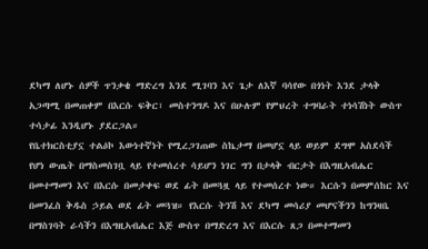ደካማ ለሆኑ ሰዎች ጥንቃቄ ማድረግ እንደ ሚገባን እና ጌታ ለእኛ ባሳየው በጎነት እንደ ታላቅ አጋጣሚ በመጠቀም በእርሱ ፍቅር፣ መስተንግዶ እና በሁሉም የምህረት ተግባራት ተነሳሽነት ውስጥ ተሳታፊ እንዲሆኑ ያደርጋል።
የቤተክርስቲያኗ ተልዕኮ እውነተኛነት የሚረጋገጠው ስኬታማ በመሆኗ ላይ ወይም ደግሞ አስደሳች የሆነ ውጤት በማስመስገቧ ላይ የተመሰረተ ሳይሆን ነገር ግን በታላቅ ብርታት በእግዚኣብሔር በመተማመን እና በእርሱ በመታቀፍ ወደ ፊት በመጓዟ ላይ የተመሰረተ ነው። እርሱን በመምሰከር እና በመንፈስ ቅዱስ ኃይል ወደ ፊት መጓዝ። የእርሱ ትንሽ እና ደካማ መሳሪያ መሆናችንን ከግንዛቤ በማስገባት ራሳችን በእግዚኣብሔር እጅ ውስጥ በማድረግ እና በእርሱ ጸጋ በመተማመን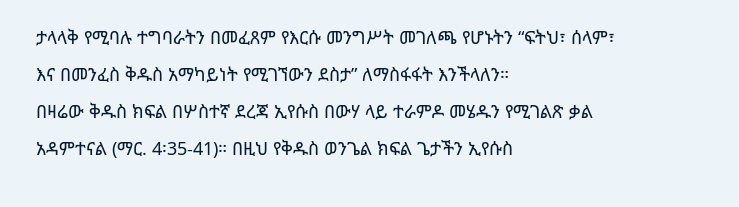ታላላቅ የሚባሉ ተግባራትን በመፈጸም የእርሱ መንግሥት መገለጫ የሆኑትን “ፍትህ፣ ሰላም፣ እና በመንፈስ ቅዱስ አማካይነት የሚገኘውን ደስታ” ለማስፋፋት እንችላለን።
በዛሬው ቅዱስ ክፍል በሦስተኛ ደረጃ ኢየሱስ በውሃ ላይ ተራምዶ መሄዱን የሚገልጽ ቃል አዳምተናል (ማር. 4፡35-41)። በዚህ የቅዱስ ወንጌል ክፍል ጌታችን ኢየሱስ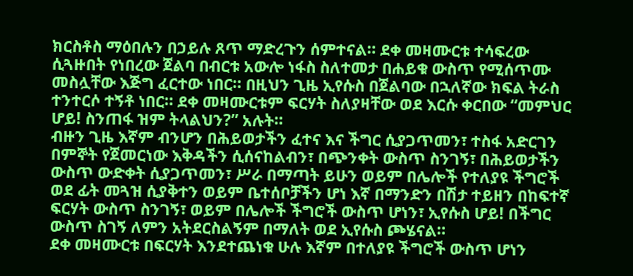ክርስቶስ ማዕበሉን በኃይሉ ጸጥ ማድረጉን ሰምተናል። ደቀ መዛሙርቱ ተሳፍረው ሲጓዙበት የነበረው ጀልባ በብርቱ አውሎ ነፋስ ስለተመታ በሐይቁ ውስጥ የሚሰጥሙ መስሏቸው እጅግ ፈርተው ነበር። በዚህን ጊዜ ኢየሱስ በጀልባው በኋለኛው ክፍል ትራስ ተንተርሶ ተኝቶ ነበር። ደቀ መዛሙርቱም ፍርሃት ስለያዛቸው ወደ እርሱ ቀርበው “መምህር ሆይ! ስንጠፋ ዝም ትላልህን?” አሉት።
ብዙን ጊዜ እኛም ብንሆን በሕይወታችን ፈተና እና ችግር ሲያጋጥመን፣ ተስፋ አድርገን በምኞት የጀመርነው እቅዳችን ሲሰናከልብን፣ በጭንቀት ውስጥ ስንገኝ፣ በሕይወታችን ውስጥ ውድቀት ሲያጋጥመን፣ ሥራ በማጣት ይሁን ወይም በሌሎች የተለያዩ ችግሮች ወደ ፊት መጓዝ ሲያቅተን ወይም ቤተሰቦቻችን ሆነ እኛ በማንድን በሽታ ተይዘን በከፍተኛ ፍርሃት ውስጥ ስንገኝ፣ ወይም በሌሎች ችግሮች ውስጥ ሆነን፣ ኢየሱስ ሆይ! በችግር ውስጥ ስገኝ ለምን አትደርስልኝም በማለት ወደ ኢየሱስ ጮሄናል።
ደቀ መዛሙርቱ በፍርሃት እንደተጨነቁ ሁሉ እኛም በተለያዩ ችግሮች ውስጥ ሆነን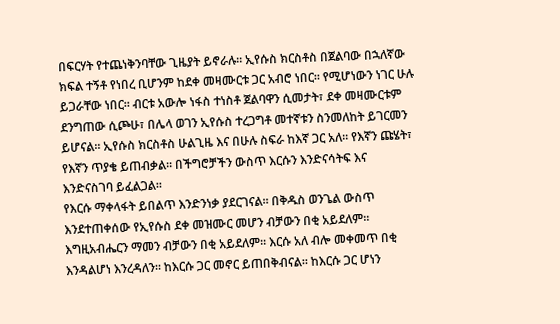በፍርሃት የተጨነቅንባቸው ጊዜያት ይኖራሉ። ኢየሱስ ክርስቶስ በጀልባው በኋለኛው ክፍል ተኝቶ የነበረ ቢሆንም ከደቀ መዛሙርቱ ጋር አብሮ ነበር። የሚሆነውን ነገር ሁሉ ይጋራቸው ነበር። ብርቱ አውሎ ነፋስ ተነስቶ ጀልባዋን ሲመታት፣ ደቀ መዛሙርቱም ደንግጠው ሲጮሁ፣ በሌላ ወገን ኢየሱስ ተረጋግቶ መተኛቱን ስንመለከት ይገርመን ይሆናል። ኢየሱስ ክርስቶስ ሁልጊዜ እና በሁሉ ስፍራ ከእኛ ጋር አለ። የእኛን ጩሄት፣ የእኛን ጥያቄ ይጠብቃል። በችግሮቻችን ውስጥ እርሱን እንድናሳትፍ እና እንድናስገባ ይፈልጋል።
የእርሱ ማቀላፋት ይበልጥ እንድንነቃ ያደርገናል። በቅዱስ ወንጌል ውስጥ እንደተጠቀሰው የኢየሱስ ደቀ መዝሙር መሆን ብቻውን በቂ አይደለም። እግዚአብሔርን ማመን ብቻውን በቂ አይደለም። እርሱ አለ ብሎ መቀመጥ በቂ እንዳልሆነ እንረዳለን። ከእርሱ ጋር መኖር ይጠበቅብናል። ከእርሱ ጋር ሆነን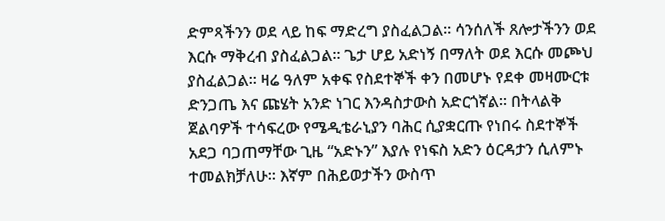ድምጻችንን ወደ ላይ ከፍ ማድረግ ያስፈልጋል። ሳንሰለች ጸሎታችንን ወደ እርሱ ማቅረብ ያስፈልጋል። ጌታ ሆይ አድነኝ በማለት ወደ እርሱ መጮህ ያስፈልጋል። ዛሬ ዓለም አቀፍ የስደተኞች ቀን በመሆኑ የደቀ መዛሙርቱ ድንጋጤ እና ጩሄት አንድ ነገር እንዳስታውስ አድርጎኛል። በትላልቅ ጀልባዎች ተሳፍረው የሜዲቴራኒያን ባሕር ሲያቋርጡ የነበሩ ስደተኞች አደጋ ባጋጠማቸው ጊዜ “አድኑን” እያሉ የነፍስ አድን ዕርዳታን ሲለምኑ ተመልክቻለሁ። እኛም በሕይወታችን ውስጥ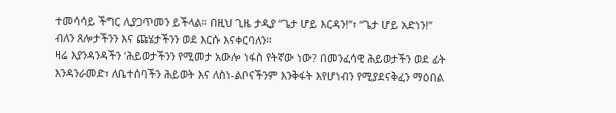ተመሳሳይ ችግር ሊያጋጥመን ይችላል። በዚህ ጊዜ ታዲያ “ጌታ ሆይ እርዳን!”፣ “ጌታ ሆይ አድነን!” ብለን ጸሎታችንን እና ጩሄታችንን ወደ እርሱ እናቀርባለን።
ዛሬ እያንዳንዳችን ‘ሕይወታችንን የሚመታ አውሎ ነፋስ የትኛው ነው? በመንፈሳዊ ሕይወታችን ወደ ፊት እንዳንራመድ፣ ለቤተሰባችን ሕይወት እና ለስነ-ልቦናችንም እንቅፋት እየሆነብን የሚያደናቅፈን ማዕበል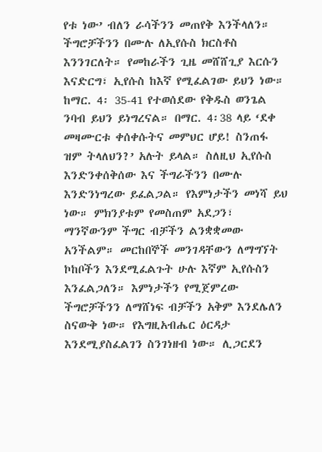የቱ ነው’ ብለን ራሳችንን መጠየቅ እንችላለን። ችግሮቻችንን በሙሉ ለኢየሱስ ክርስቶስ እንንገርለት። የመከራችን ጊዜ መሸሸጊያ እርሱን እናድርግ፣ ኢየሱስ ከእኛ የሚፈልገው ይህን ነው። ከማር. 4፡ 35-41 የተወሰደው የቅዱስ ወንጌል ንባብ ይህን ይነግረናል። በማር. 4፡38 ላይ ‘ደቀ መዛሙርቱ ቀሰቀሱትና መምህር ሆይ! ስንጠፋ ዝም ትላለህን?’ አሉት ይላል። ስለዚህ ኢየሱስ እንድንቀሰቅሰው እና ችግራችንን በሙሉ እንድንነግረው ይፈልጋል። የእምነታችን መነሻ ይህ ነው። ምክንያቱም የመስጠም አደጋን፣ ማንኛውንም ችግር ብቻችን ልንቋቋመው አንችልም። መርከበኞች መንገዳቸውን ለማግኘት ኮከቦችን እንደሚፈልጉት ሁሉ እኛም ኢየሱስን እንፈልጋለን። እምነታችን የሚጀምረው ችግሮቻችንን ለማሸነፍ ብቻችን አቅም እንደሌለን ስናውቅ ነው። የእግዚአብሔር ዕርዳታ እንደሚያስፈልገን ስንገነዘብ ነው። ሊጋርደን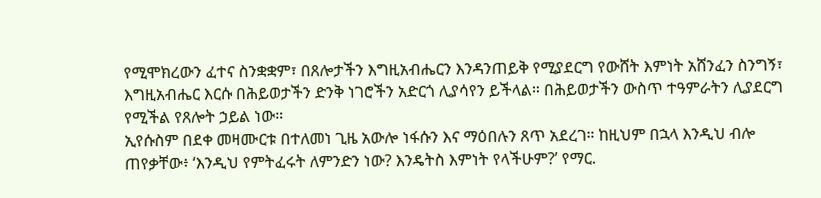የሚሞክረውን ፈተና ስንቋቋም፣ በጸሎታችን እግዚአብሔርን እንዳንጠይቅ የሚያደርግ የውሸት እምነት አሸንፈን ስንግኝ፣ እግዚአብሔር እርሱ በሕይወታችን ድንቅ ነገሮችን አድርጎ ሊያሳየን ይችላል። በሕይወታችን ውስጥ ተዓምራትን ሊያደርግ የሚችል የጸሎት ኃይል ነው።
ኢየሱስም በደቀ መዛሙርቱ በተለመነ ጊዜ አውሎ ነፋሱን እና ማዕበሉን ጸጥ አደረገ። ከዚህም በኋላ እንዲህ ብሎ ጠየቃቸው፥ ‘እንዲህ የምትፈሩት ለምንድን ነው? እንዴትስ እምነት የላችሁም?’ የማር.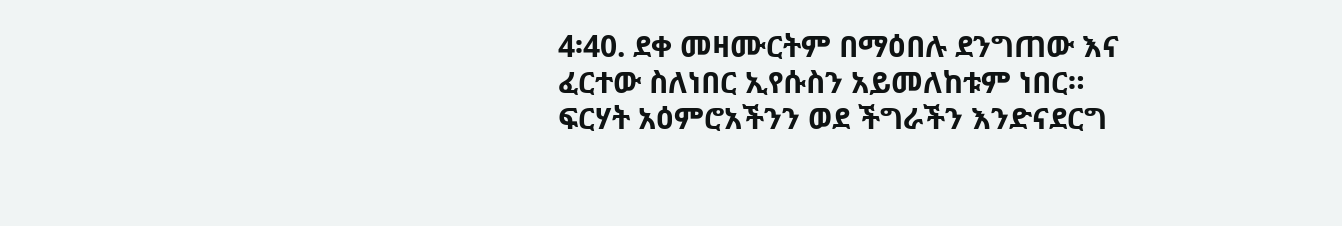4፡40. ደቀ መዛሙርትም በማዕበሉ ደንግጠው እና ፈርተው ስለነበር ኢየሱስን አይመለከቱም ነበር። ፍርሃት አዕምሮአችንን ወደ ችግራችን እንድናደርግ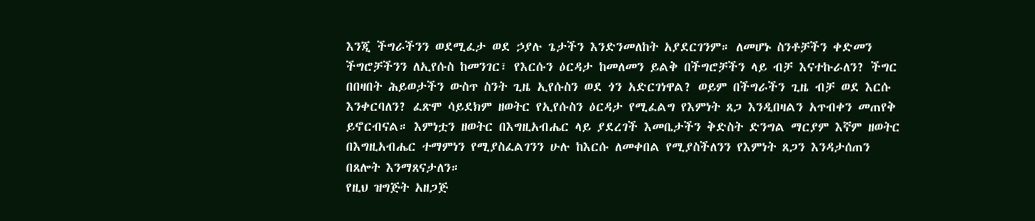እንጂ ችግራችንን ወደሚፈታ ወደ ኃያሉ ጌታችን እንድንመለከት አያደርገንም። ለመሆኑ ስንቶቻችን ቀድመን ችግሮቻችንን ለኢየሱስ ከመንገር፣ የእርሱን ዕርዳታ ከመለመን ይልቅ በችግሮቻችን ላይ ብቻ እናተኩራለን? ችግር በበዛበት ሕይወታችን ውስጥ ስንት ጊዜ ኢየሱስን ወደ ጎን አድርገነዋል? ወይም በችግራችን ጊዜ ብቻ ወደ እርሱ እንቀርባለን? ፈጽሞ ሳይደክም ዘወትር የኢየሱስን ዕርዳታ የሚፈልግ የእምነት ጸጋ እንዲበዛልን አጥብቀን መጠየቅ ይኖርብናል። እምነቷን ዘወትር በእግዚአብሔር ላይ ያደረገች እመቤታችን ቅድስት ድንግል ማርያም እኛም ዘወትር በእግዚአብሔር ተማምነን የሚያስፈልገንን ሁሉ ከእርሱ ለመቀበል የሚያስችለንን የእምነት ጸጋን እንዳታሰጠን በጸሎት እንማጸናታለን።
የዚህ ዝግጅት አዘጋጅ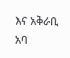እና አቅራቢ አባ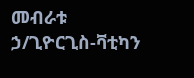መብራቱ ኃ/ጊዮርጊስ-ቫቲካን